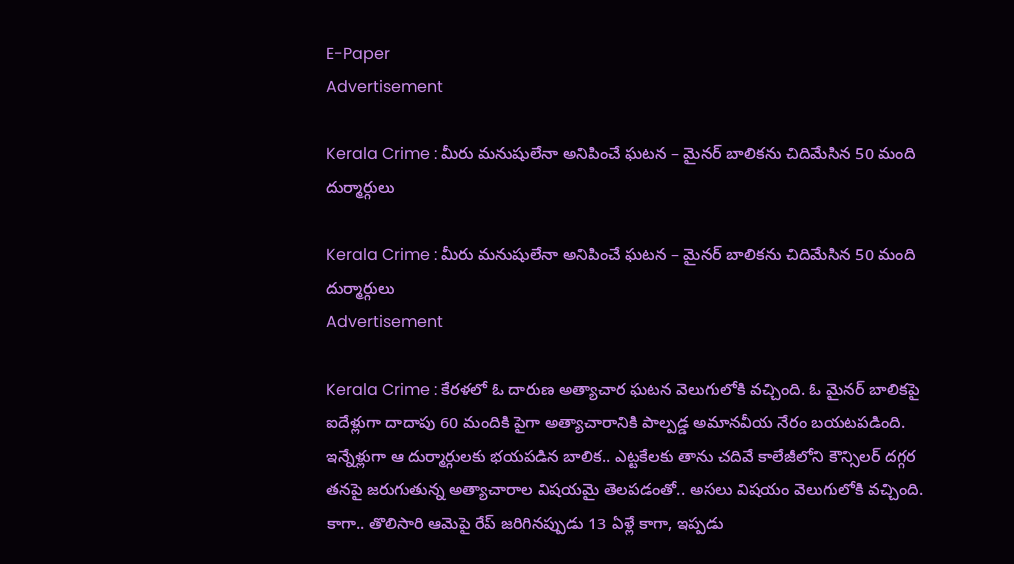E-Paper
Advertisement

Kerala Crime : మీరు మనుషులేనా అనిపించే ఘటన – మైనర్ బాలికను చిదిమేసిన 50 మంది దుర్మార్గులు

Kerala Crime : మీరు మనుషులేనా అనిపించే ఘటన – మైనర్ బాలికను చిదిమేసిన 50 మంది దుర్మార్గులు
Advertisement

Kerala Crime : కేరళలో ఓ దారుణ అత్యాచార ఘటన వెలుగులోకి వచ్చింది. ఓ మైనర్ బాలికపై ఐదేళ్లుగా దాదాపు 60 మందికి పైగా అత్యాచారానికి పాల్పడ్డ అమానవీయ నేరం బయటపడింది. ఇన్నేళ్లుగా ఆ దుర్మార్గులకు భయపడిన బాలిక.. ఎట్టకేలకు తాను చదివే కాలేజీలోని కౌన్సిలర్ దగ్గర తనపై జరుగుతున్న అత్యాచారాల విషయమై తెలపడంతో.. అసలు విషయం వెలుగులోకి వచ్చింది. కాగా.. తొలిసారి ఆమెపై రేప్ జరిగినప్పుడు 13 ఏళ్లే కాగా, ఇప్పడు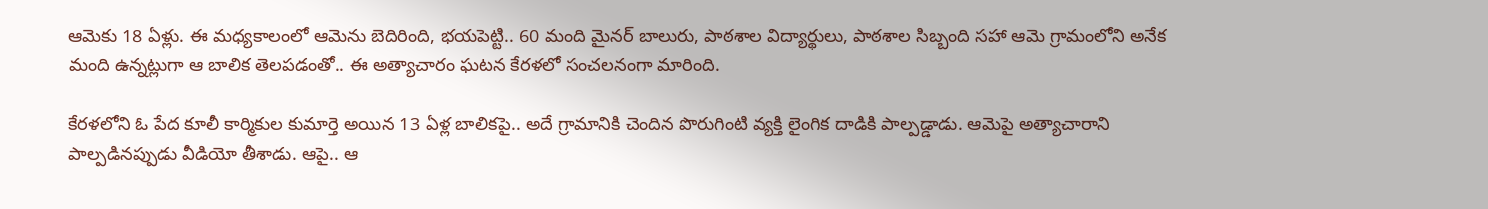ఆమెకు 18 ఏళ్లు. ఈ మధ్యకాలంలో ఆమెను బెదిరింది, భయపెట్టి.. 60 మంది మైనర్ బాలురు, పాఠశాల విద్యార్థులు, పాఠశాల సిబ్బంది సహా ఆమె గ్రామంలోని అనేక మంది ఉన్నట్లుగా ఆ బాలిక తెలపడంతో.. ఈ అత్యాచారం ఘటన కేరళలో సంచలనంగా మారింది.

కేరళలోని ఓ పేద కూలీ కార్మికుల కుమార్తె అయిన 13 ఏళ్ల బాలికపై.. అదే గ్రామానికి చెందిన పొరుగింటి వ్యక్తి లైంగిక దాడికి పాల్పడ్డాడు. ఆమెపై అత్యాచారాని పాల్పడినప్పుడు వీడియో తీశాడు. ఆపై.. ఆ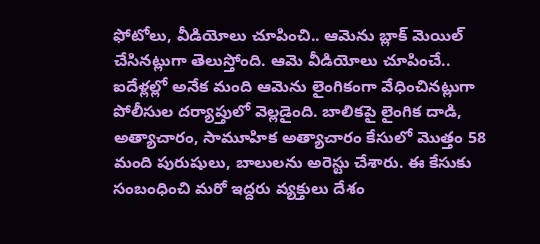ఫోటోలు, వీడియోలు చూపించి.. ఆమెను బ్లాక్ మెయిల్ చేసినట్లుగా తెలుస్తోంది. ఆమె వీడియోలు చూపించే.. ఐదేళ్లల్లో అనేక మంది ఆమెను లైంగికంగా వేధించినట్లుగా పోలీసుల దర్యాప్తులో వెల్లడైంది. బాలికపై లైంగిక దాడి, అత్యాచారం, సామూహిక అత్యాచారం కేసులో మొత్తం 58 మంది పురుషులు, బాలులను అరెస్టు చేశారు. ఈ కేసుకు సంబంధించి మరో ఇద్దరు వ్యక్తులు దేశం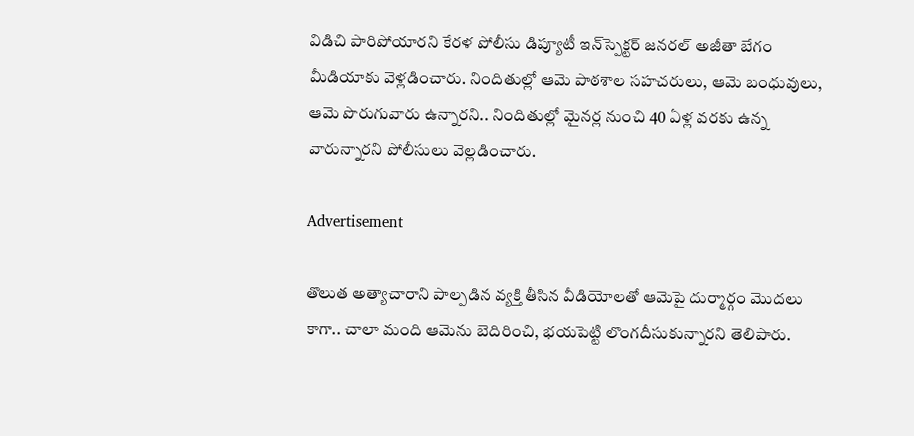విడిచి పారిపోయారని కేరళ పోలీసు డిప్యూటీ ఇన్‌స్పెక్టర్ జనరల్ అజీతా బేగం మీడియాకు వెళ్లడించారు. నిందితుల్లో ఆమె పాఠశాల సహచరులు, ఆమె బంధువులు, ఆమె పొరుగువారు ఉన్నారని.. నిందితుల్లో మైనర్ల నుంచి 40 ఏళ్ల వరకు ఉన్న వారున్నారని పోలీసులు వెల్లడించారు.

Advertisement

తొలుత అత్యాచారాని పాల్పడిన వ్యక్తి తీసిన వీడియోలతో ఆమెపై దుర్మార్గం మొదలు కాగా.. చాలా మంది ఆమెను బెదిరించి, భయపెట్టి లొంగదీసుకున్నారని తెలిపారు.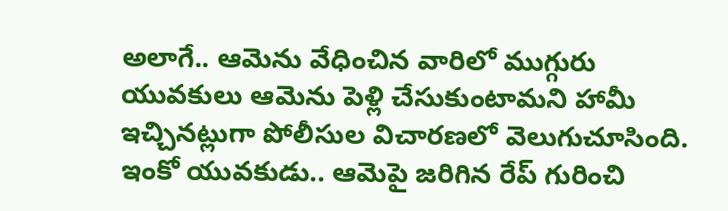అలాగే.. ఆమెను వేధించిన వారిలో ముగ్గురు యువకులు ఆమెను పెళ్లి చేసుకుంటామని హామీ ఇచ్చినట్లుగా పోలీసుల విచారణలో వెలుగుచూసింది. ఇంకో యువకుడు.. ఆమెపై జరిగిన రేప్ గురించి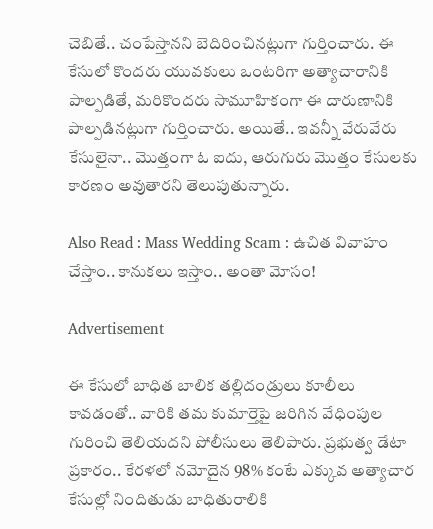చెబితే.. చంపేస్తానని బెదిరించినట్లుగా గుర్తించారు. ఈ కేసులో కొందరు యువకులు ఒంటరిగా అత్యాచారానికి పాల్పడితే, మరికొందరు సామూహికంగా ఈ దారుణానికి పాల్పడినట్లుగా గుర్తించారు. అయితే.. ఇవన్నీ వేరువేరు కేసులైనా.. మొత్తంగా ఓ ఐదు, ఆరుగురు మొత్తం కేసులకు కారణం అవుతారని తెలుపుతున్నారు.

Also Read : Mass Wedding Scam : ఉచిత వివాహం చేస్తాం.. కానుకలు ఇస్తాం.. అంతా మోసం!

Advertisement

ఈ కేసులో బాధిత బాలిక తల్లిదండ్రులు కూలీలు కావడంతో.. వారికి తమ కుమార్తెపై జరిగిన వేధింపుల గురించి తెలియదని పోలీసులు తెలిపారు. ప్రభుత్వ డేటా ప్రకారం.. కేరళలో నమోదైన 98% కంటే ఎక్కువ అత్యాచార కేసుల్లో నిందితుడు బాధితురాలికి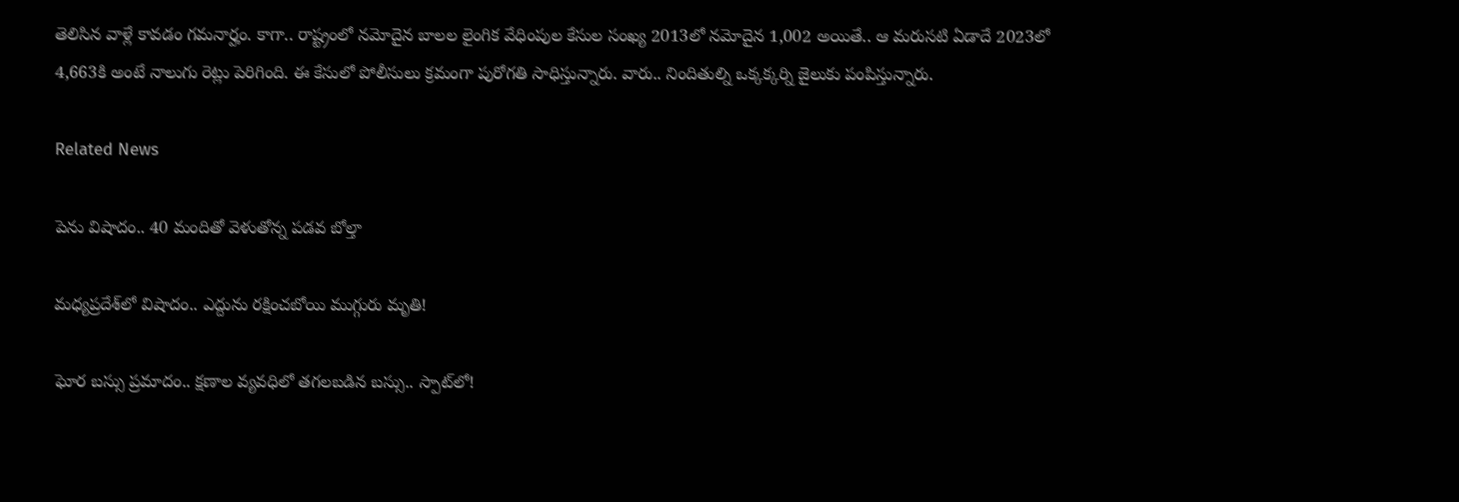తెలిసిన వాళ్లే కావడం గమనార్హం. కాగా.. రాష్ట్రంలో నమోదైన బాలల లైంగిక వేధింపుల కేసుల సంఖ్య 2013లో నమోదైన 1,002 అయితే.. ఆ మరుసటి ఏడాదే 2023లో 4,663కి అంటే నాలుగు రెట్లు పెరిగింది. ఈ కేసులో పోలీసులు క్రమంగా పురోగతి సాధిస్తున్నారు. వారు.. నిందితుల్ని ఒక్కక్కర్ని జైలుకు పంపిస్తున్నారు.

Related News

పెను విషాదం.. 40 మందితో వెళుతోన్న ప‌డ‌వ బోల్తా

మధ్యప్రదేశ్‌లో విషాదం.. ఎద్దును రక్షించబోయి ముగ్గురు మృతి!

ఘోర బస్సు ప్రమాదం.. క్షణాల వ్యవధిలో తగలబడిన బస్సు.. స్పాట్‌లో!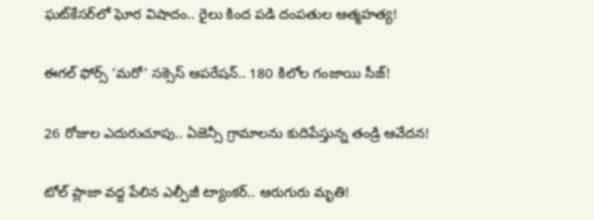ఘట్‌కేసర్‌లో ఘోర విషాదం.. రైలు కింద పడి దంపతుల ఆత్మహత్య!

ఈగల్ ఫోర్స్ ‘మరో’ సక్సెస్ ఆపరేషన్.. 180 కిలోల గంజాయి సీజ్!

26 రోజుల ఎదురుచూపు.. ఏజెన్సీ గ్రామాలను కుదిపేస్తున్న తండ్రి ఆవేదన!

టోల్ ప్లాజా వద్ద పేలిన ఎల్పీజీ ట్యాంకర్.. ఆరుగురు మృతి!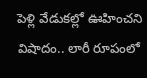పెళ్లి వేడుకల్లో ఊహించని విషాదం.. లారీ రూపంలో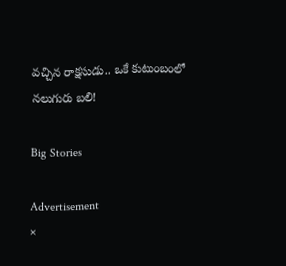వచ్చిన రాక్షసుడు.. ఒకే కుటుంబంలో నలుగురు బలి!

Big Stories

Advertisement
×